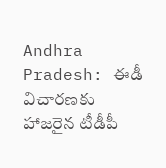Andhra Pradesh: ఈడీ విచార‌ణ‌కు హాజ‌రైన టీడీపీ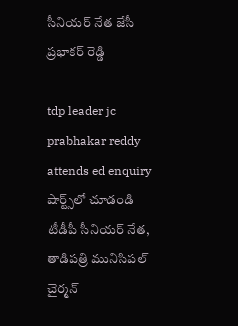సీనియ‌ర్ నేత జేసీ ప్ర‌భాక‌ర్ రెడ్డి

tdp leader jc prabhakar reddy attends ed enquiry
షార్ట్స్‌లో చూడండి
టీడీపీ సీనియ‌ర్ నేత‌, తాడిపత్రి మునిసిప‌ల్ చైర్మ‌న్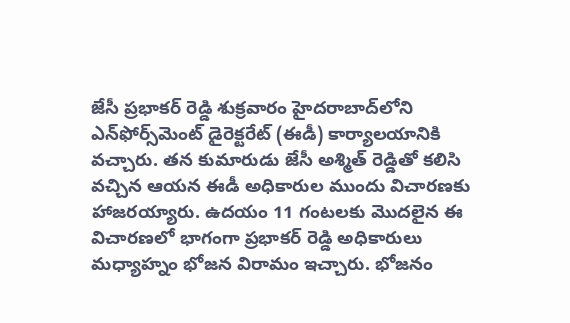జేసీ ప్ర‌భాక‌ర్ రెడ్డి శుక్ర‌వారం హైదరాబాద్‌లోని ఎన్‌ఫోర్స్‌మెంట్ డైరెక్ట‌రేట్ (ఈడీ) కార్యాల‌యానికి వ‌చ్చారు. త‌న కుమారుడు జేసీ అశ్మిత్ రెడ్డితో క‌లిసి వ‌చ్చిన ఆయ‌న ఈడీ అధికారుల ముందు విచార‌ణ‌కు హాజ‌ర‌య్యారు. ఉదయం 11 గంటలకు మొదలైన ఈ విచారణలో భాగంగా ప్రభాకర్ రెడ్డి అధికారులు మధ్యాహ్నం భోజన విరామం ఇచ్చారు. భోజనం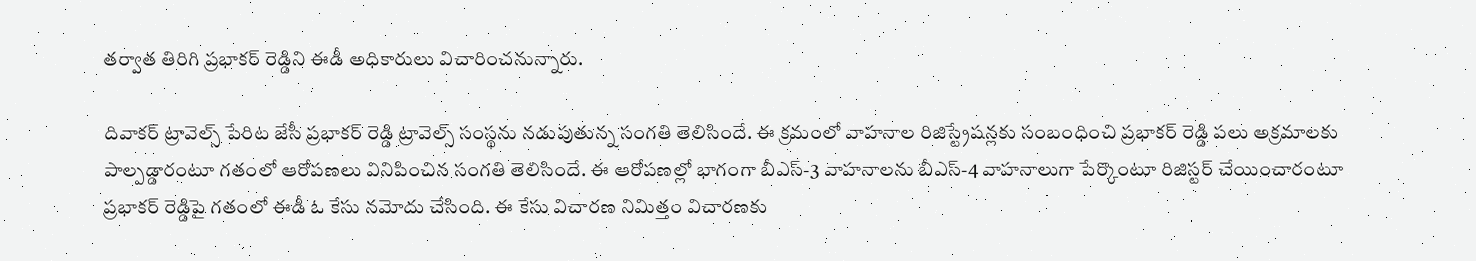తర్వాత తిరిగి ప్రభాకర్ రెడ్డిని ఈడీ అధికారులు విచారించనున్నారు.

దివాకర్ ట్రావెల్స్ పేరిట జేసీ ప్ర‌భాక‌ర్ రెడ్డి ట్రావెల్స్ సంస్థ‌ను న‌డుపుతున్న సంగ‌తి తెలిసిందే. ఈ క్ర‌మంలో వాహ‌నాల రిజిస్ట్రేష‌న్ల‌కు సంబంధించి ప్ర‌భాక‌ర్ రెడ్డి ప‌లు అక్ర‌మాల‌కు పాల్ప‌డ్డారంటూ గ‌తంలో ఆరోప‌ణ‌లు వినిపించిన సంగ‌తి తెలిసిందే. ఈ ఆరోప‌ణ‌ల్లో భాగంగా బీఎస్‌-3 వాహనాల‌ను బీఎస్‌-4 వాహ‌నాలుగా పేర్కొంటూ రిజిస్ట‌ర్ చేయించారంటూ ప్ర‌భాక‌ర్ రెడ్డిపై గ‌తంలో ఈడీ ఓ కేసు న‌మోదు చేసింది. ఈ కేసు విచార‌ణ నిమిత్తం విచార‌ణ‌కు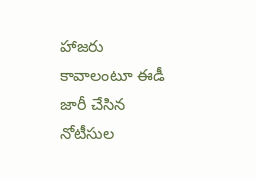హాజ‌రు కావాలంటూ ఈడీ జారీ చేసిన నోటీసుల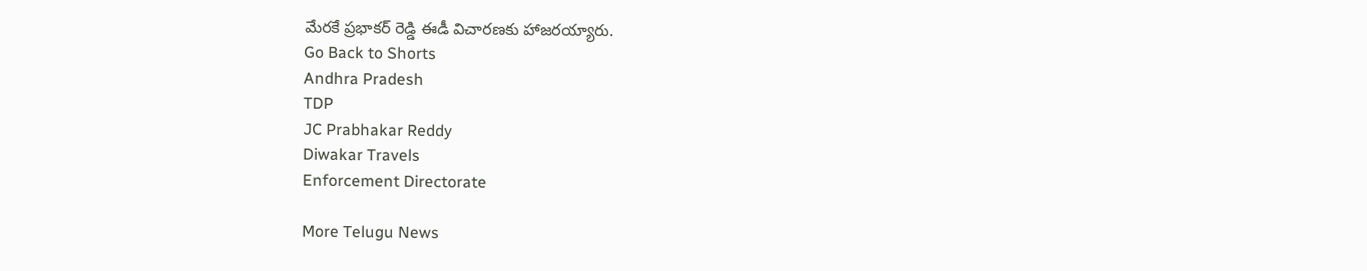మేర‌కే ప్ర‌భాక‌ర్ రెడ్డి ఈడీ విచార‌ణ‌కు హాజ‌ర‌య్యారు.
Go Back to Shorts
Andhra Pradesh
TDP
JC Prabhakar Reddy
Diwakar Travels
Enforcement Directorate

More Telugu News